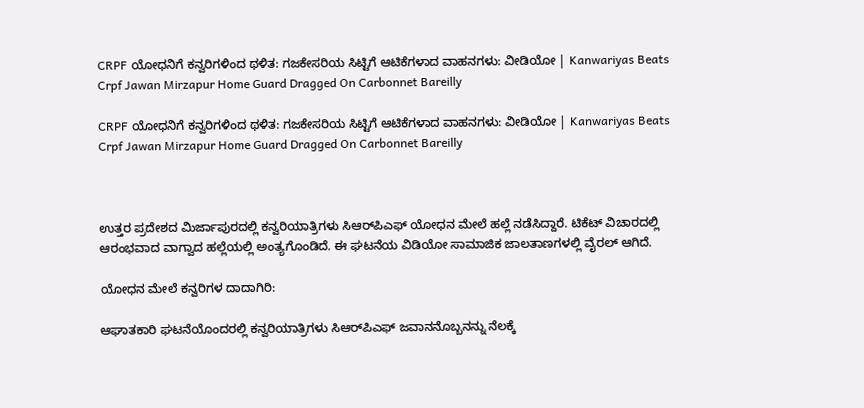CRPF ಯೋಧನಿಗೆ ಕನ್ವರಿಗಳಿಂದ ಥಳಿತ: ಗಜಕೇಸರಿಯ ಸಿಟ್ಟಿಗೆ ಆಟಿಕೆಗಳಾದ ವಾಹನಗಳು: ವೀಡಿಯೋ | Kanwariyas Beats Crpf Jawan Mirzapur Home Guard Dragged On Carbonnet Bareilly

CRPF ಯೋಧನಿಗೆ ಕನ್ವರಿಗಳಿಂದ ಥಳಿತ: ಗಜಕೇಸರಿಯ ಸಿಟ್ಟಿಗೆ ಆಟಿಕೆಗಳಾದ ವಾಹನಗಳು: ವೀಡಿಯೋ | Kanwariyas Beats Crpf Jawan Mirzapur Home Guard Dragged On Carbonnet Bareilly



ಉತ್ತರ ಪ್ರದೇಶದ ಮಿರ್ಜಾಪುರದಲ್ಲಿ ಕನ್ವರಿಯಾತ್ರಿಗಳು ಸಿಆರ್‌ಪಿಎಫ್ ಯೋಧನ ಮೇಲೆ ಹಲ್ಲೆ ನಡೆಸಿದ್ದಾರೆ. ಟಿಕೆಟ್ ವಿಚಾರದಲ್ಲಿ ಆರಂಭವಾದ ವಾಗ್ವಾದ ಹಲ್ಲೆಯಲ್ಲಿ ಅಂತ್ಯಗೊಂಡಿದೆ. ಈ ಘಟನೆಯ ವಿಡಿಯೋ ಸಾಮಾಜಿಕ ಜಾಲತಾಣಗಳಲ್ಲಿ ವೈರಲ್ ಆಗಿದೆ.

ಯೋಧನ ಮೇಲೆ ಕನ್ವರಿಗಳ ದಾದಾಗಿರಿ:

ಆಘಾತಕಾರಿ ಘಟನೆಯೊಂದರಲ್ಲಿ ಕನ್ವರಿಯಾತ್ರಿಗಳು ಸಿಆರ್‌ಪಿಎಫ್‌ ಜವಾನನೊಬ್ಬನನ್ನು ನೆಲಕ್ಕೆ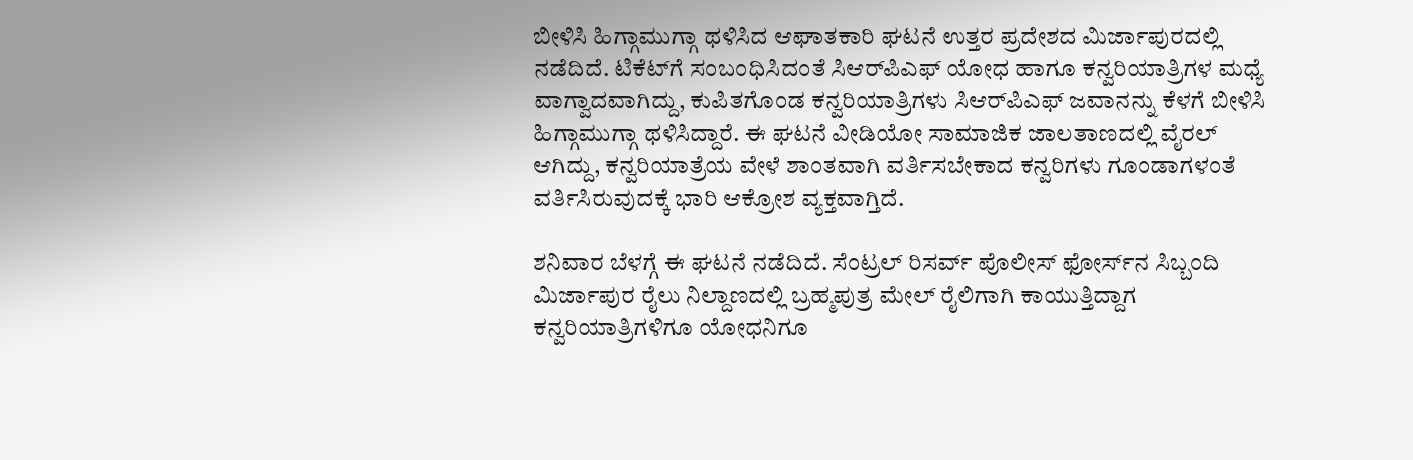ಬೀಳಿಸಿ ಹಿಗ್ಗಾಮುಗ್ಗಾ ಥಳಿಸಿದ ಆಘಾತಕಾರಿ ಘಟನೆ ಉತ್ತರ ಪ್ರದೇಶದ ಮಿರ್ಜಾಪುರದಲ್ಲಿ ನಡೆದಿದೆ. ಟಿಕೆಟ್‌ಗೆ ಸಂಬಂಧಿಸಿದಂತೆ ಸಿಆರ್‌ಪಿಎಫ್ ಯೋಧ ಹಾಗೂ ಕನ್ವರಿಯಾತ್ರಿಗಳ ಮಧ್ಯೆ ವಾಗ್ವಾದವಾಗಿದ್ದು, ಕುಪಿತಗೊಂಡ ಕನ್ವರಿಯಾತ್ರಿಗಳು ಸಿಆರ್‌ಪಿಎಫ್‌ ಜವಾನನ್ನು ಕೆಳಗೆ ಬೀಳಿಸಿ ಹಿಗ್ಗಾಮುಗ್ಗಾ ಥಳಿಸಿದ್ದಾರೆ. ಈ ಘಟನೆ ವೀಡಿಯೋ ಸಾಮಾಜಿಕ ಜಾಲತಾಣದಲ್ಲಿ ವೈರಲ್ ಆಗಿದ್ದು, ಕನ್ವರಿಯಾತ್ರೆಯ ವೇಳೆ ಶಾಂತವಾಗಿ ವರ್ತಿಸಬೇಕಾದ ಕನ್ವರಿಗಳು ಗೂಂಡಾಗಳಂತೆ ವರ್ತಿಸಿರುವುದಕ್ಕೆ ಭಾರಿ ಆಕ್ರೋಶ ವ್ಯಕ್ತವಾಗ್ತಿದೆ.

ಶನಿವಾರ ಬೆಳಗ್ಗೆ ಈ ಘಟನೆ ನಡೆದಿದೆ. ಸೆಂಟ್ರಲ್ ರಿಸರ್ವ್ ಪೊಲೀಸ್ ಫೋರ್ಸ್‌ನ ಸಿಬ್ಬಂದಿ ಮಿರ್ಜಾಪುರ ರೈಲು ನಿಲ್ದಾಣದಲ್ಲಿ ಬ್ರಹ್ಮಪುತ್ರ ಮೇಲ್‌ ರೈಲಿಗಾಗಿ ಕಾಯುತ್ತಿದ್ದಾಗ ಕನ್ವರಿಯಾತ್ರಿಗಳಿಗೂ ಯೋಧನಿಗೂ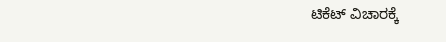ಟಿಕೆಟ್ ವಿಚಾರಕ್ಕೆ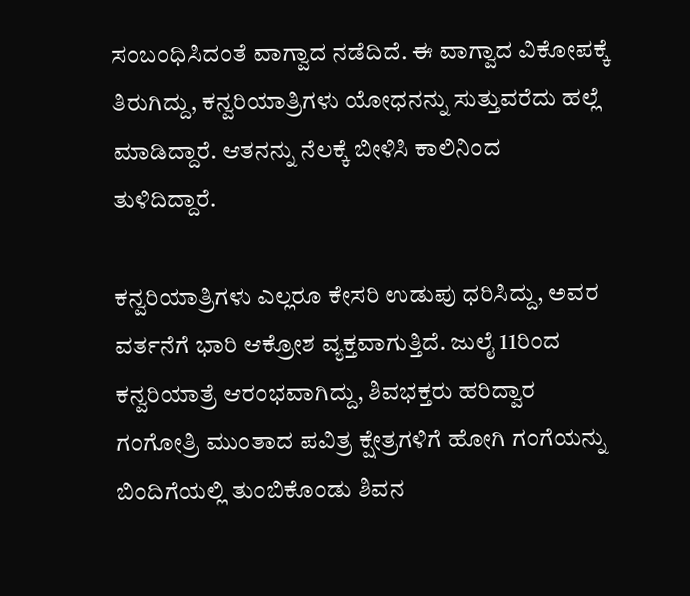ಸಂಬಂಧಿಸಿದಂತೆ ವಾಗ್ವಾದ ನಡೆದಿದೆ. ಈ ವಾಗ್ವಾದ ವಿಕೋಪಕ್ಕೆ ತಿರುಗಿದ್ದು, ಕನ್ವರಿಯಾತ್ರಿಗಳು ಯೋಧನನ್ನು ಸುತ್ತುವರೆದು ಹಲ್ಲೆ ಮಾಡಿದ್ದಾರೆ. ಆತನನ್ನು ನೆಲಕ್ಕೆ ಬೀಳಿಸಿ ಕಾಲಿನಿಂದ ತುಳಿದಿದ್ದಾರೆ.

ಕನ್ವರಿಯಾತ್ರಿಗಳು ಎಲ್ಲರೂ ಕೇಸರಿ ಉಡುಪು ಧರಿಸಿದ್ದು, ಅವರ ವರ್ತನೆಗೆ ಭಾರಿ ಆಕ್ರೋಶ ವ್ಯಕ್ತವಾಗುತ್ತಿದೆ. ಜುಲೈ 11ರಿಂದ ಕನ್ವರಿಯಾತ್ರೆ ಆರಂಭವಾಗಿದ್ದು, ಶಿವಭಕ್ತರು ಹರಿದ್ವಾರ ಗಂಗೋತ್ರಿ ಮುಂತಾದ ಪವಿತ್ರ ಕ್ಷೇತ್ರಗಳಿಗೆ ಹೋಗಿ ಗಂಗೆಯನ್ನು ಬಿಂದಿಗೆಯಲ್ಲಿ ತುಂಬಿಕೊಂಡು ಶಿವನ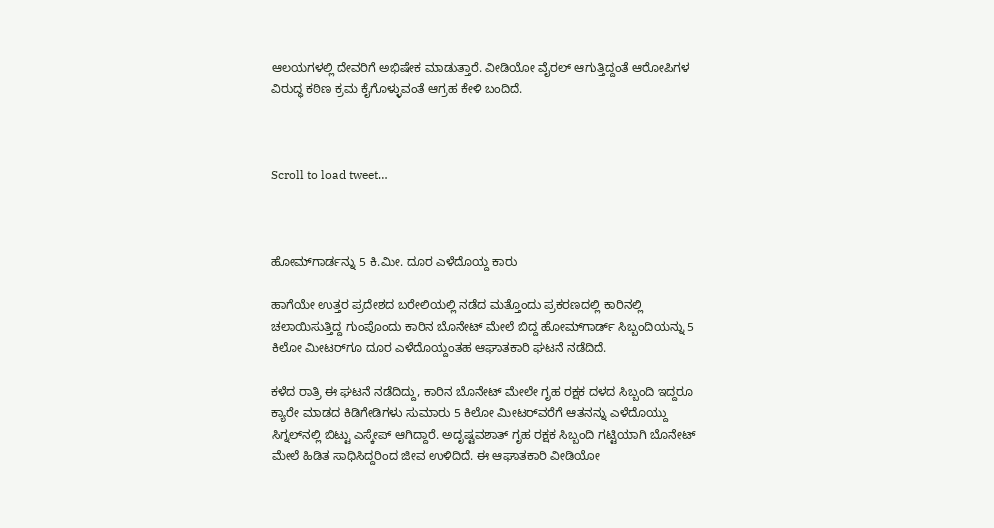ಆಲಯಗಳಲ್ಲಿ ದೇವರಿಗೆ ಅಭಿಷೇಕ ಮಾಡುತ್ತಾರೆ. ವೀಡಿಯೋ ವೈರಲ್ ಆಗುತ್ತಿದ್ದಂತೆ ಆರೋಪಿಗಳ ವಿರುದ್ಧ ಕಠಿಣ ಕ್ರಮ ಕೈಗೊಳ್ಳುವಂತೆ ಆಗ್ರಹ ಕೇಳಿ ಬಂದಿದೆ.



Scroll to load tweet…



ಹೋಮ್‌ಗಾರ್ಡನ್ನು 5 ಕಿ.ಮೀ. ದೂರ ಎಳೆದೊಯ್ದ ಕಾರು

ಹಾಗೆಯೇ ಉತ್ತರ ಪ್ರದೇಶದ ಬರೇಲಿಯಲ್ಲಿ ನಡೆದ ಮತ್ತೊಂದು ಪ್ರಕರಣದಲ್ಲಿ ಕಾರಿನಲ್ಲಿ ಚಲಾಯಿಸುತ್ತಿದ್ದ ಗುಂಪೊಂದು ಕಾರಿನ ಬೊನೇಟ್ ಮೇಲೆ ಬಿದ್ದ ಹೋಮ್‌ಗಾರ್ಡ್‌ ಸಿಬ್ಬಂದಿಯನ್ನು 5 ಕಿಲೋ ಮೀಟರ್‌ಗೂ ದೂರ ಎಳೆದೊಯ್ದಂತಹ ಆಘಾತಕಾರಿ ಘಟನೆ ನಡೆದಿದೆ.

ಕಳೆದ ರಾತ್ರಿ ಈ ಘಟನೆ ನಡೆದಿದ್ದು, ಕಾರಿನ ಬೊನೇಟ್ ಮೇಲೇ ಗೃಹ ರಕ್ಷಕ ದಳದ ಸಿಬ್ಬಂದಿ ಇದ್ದರೂ ಕ್ಯಾರೇ ಮಾಡದ ಕಿಡಿಗೇಡಿಗಳು ಸುಮಾರು 5 ಕಿಲೋ ಮೀಟರ್‌ವರೆಗೆ ಆತನನ್ನು ಎಳೆದೊಯ್ದು ಸಿಗ್ನಲ್‌ನಲ್ಲಿ ಬಿಟ್ಟು ಎಸ್ಕೇಪ್ ಆಗಿದ್ದಾರೆ. ಅದೃಷ್ಟವಶಾತ್ ಗೃಹ ರಕ್ಷಕ ಸಿಬ್ಬಂದಿ ಗಟ್ಟಿಯಾಗಿ ಬೊನೇಟ್ ಮೇಲೆ ಹಿಡಿತ ಸಾಧಿಸಿದ್ದರಿಂದ ಜೀವ ಉಳಿದಿದೆ. ಈ ಆಘಾತಕಾರಿ ವೀಡಿಯೋ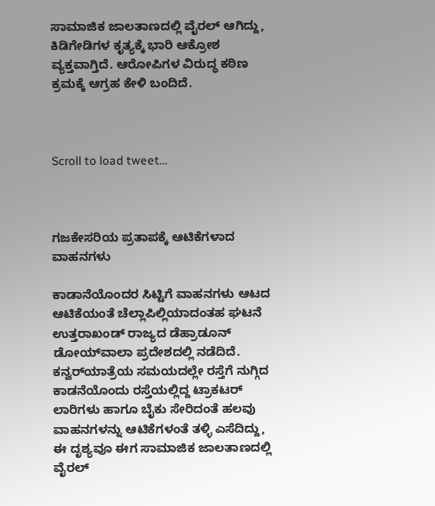ಸಾಮಾಜಿಕ ಜಾಲತಾಣದಲ್ಲಿ ವೈರಲ್ ಆಗಿದ್ದು, ಕಿಡಿಗೇಡಿಗಳ ಕೃತ್ಯಕ್ಕೆ ಭಾರಿ ಆಕ್ರೋಶ ವ್ಯಕ್ತವಾಗ್ತಿದೆ. ಆರೋಪಿಗಳ ವಿರುದ್ಧ ಕಠಿಣ ಕ್ರಮಕ್ಕೆ ಆಗ್ರಹ ಕೇಳಿ ಬಂದಿದೆ.



Scroll to load tweet…



ಗಜಕೇಸರಿಯ ಪ್ರತಾಪಕ್ಕೆ ಆಟಿಕೆಗಳಾದ ವಾಹನಗಳು

ಕಾಡಾನೆಯೊಂದರ ಸಿಟ್ಟಿಗೆ ವಾಹನಗಳು ಆಟದ ಆಟಿಕೆಯಂತೆ ಚೆಲ್ಲಾಪಿಲ್ಲಿಯಾದಂತಹ ಘಟನೆ ಉತ್ತರಾಖಂಡ್‌ ರಾಜ್ಯದ ಡೆಹ್ರಾಡೂನ್‌ ಡೋಯ್‌ವಾಲಾ ಪ್ರದೇಶದಲ್ಲಿ ನಡೆದಿದೆ. ಕನ್ವರ್‌ಯಾತ್ರೆಯ ಸಮಯದಲ್ಲೇ ರಸ್ತೆಗೆ ನುಗ್ಗಿದ ಕಾಡನೆಯೊಂದು ರಸ್ತೆಯಲ್ಲಿದ್ದ ಟ್ರಾಕಟರ್ ಲಾರಿಗಳು ಹಾಗೂ ಬೈಕು ಸೇರಿದಂತೆ ಹಲವು ವಾಹನಗಳನ್ನು ಆಟಿಕೆಗಳಂತೆ ತಳ್ಳಿ ಎಸೆದಿದ್ದು, ಈ ದೃಶ್ಯವೂ ಈಗ ಸಾಮಾಜಿಕ ಜಾಲತಾಣದಲ್ಲಿ ವೈರಲ್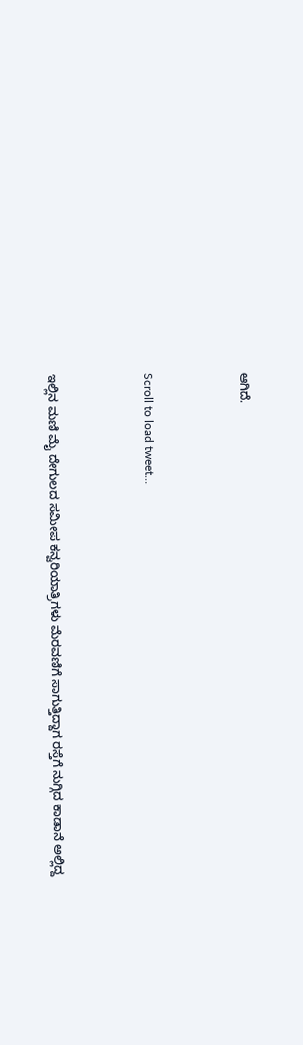ಆಗಿದೆ.



Scroll to load tweet…



ಇಲ್ಲಿನ ಮಣಿ ಮೈ ದೇಗುಲದ ಸಮೀಪ ಕನ್ವರಿಯಾತ್ರಿಗಳು ಮೆರವಣಿಗೆ ಸಾಗುತ್ತಿದ್ದಾಗ ರಸ್ತೆಗೆ ನುಗ್ಗಿದ ಕಾಡಾನೆ ಅಲ್ಲಿದ್ದ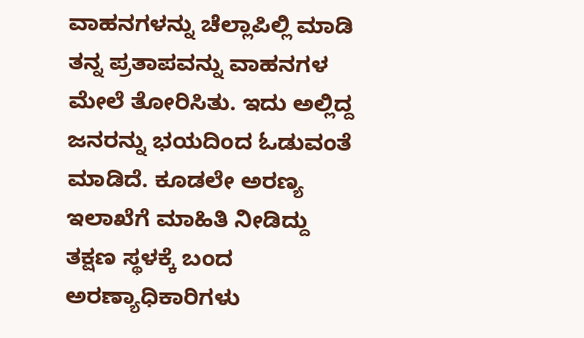ವಾಹನಗಳನ್ನು ಚೆಲ್ಲಾಪಿಲ್ಲಿ ಮಾಡಿ ತನ್ನ ಪ್ರತಾಪವನ್ನು ವಾಹನಗಳ ಮೇಲೆ ತೋರಿಸಿತು. ಇದು ಅಲ್ಲಿದ್ದ ಜನರನ್ನು ಭಯದಿಂದ ಓಡುವಂತೆ ಮಾಡಿದೆ. ಕೂಡಲೇ ಅರಣ್ಯ ಇಲಾಖೆಗೆ ಮಾಹಿತಿ ನೀಡಿದ್ದು ತಕ್ಷಣ ಸ್ಥಳಕ್ಕೆ ಬಂದ ಅರಣ್ಯಾಧಿಕಾರಿಗಳು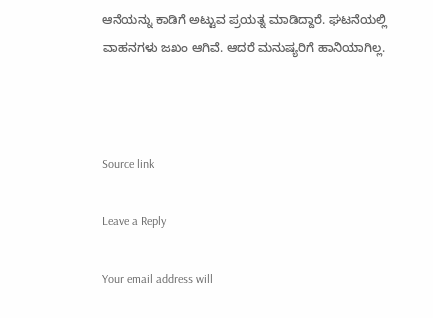ಆನೆಯನ್ನು ಕಾಡಿಗೆ ಅಟ್ಟುವ ಪ್ರಯತ್ನ ಮಾಡಿದ್ದಾರೆ. ಘಟನೆಯಲ್ಲಿ ವಾಹನಗಳು ಜಖಂ ಆಗಿವೆ. ಆದರೆ ಮನುಷ್ಯರಿಗೆ ಹಾನಿಯಾಗಿಲ್ಲ.



Source link

Leave a Reply

Your email address will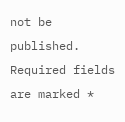not be published. Required fields are marked *